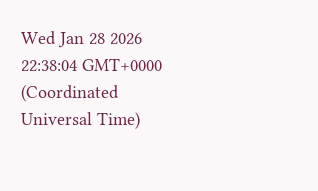Wed Jan 28 2026 22:38:04 GMT+0000 (Coordinated Universal Time)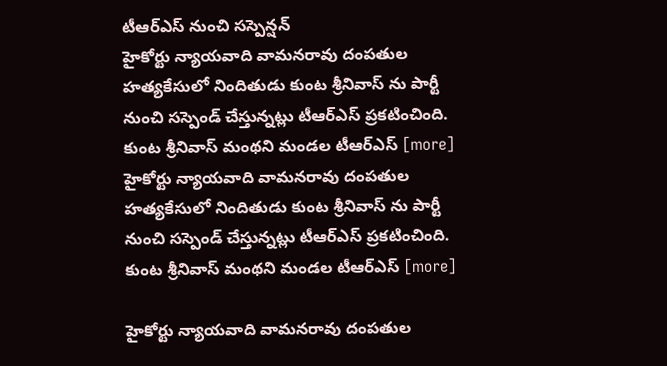టీఆర్ఎస్ నుంచి సస్పెన్షన్
హైకోర్టు న్యాయవాది వామనరావు దంపతుల హత్యకేసులో నిందితుడు కుంట శ్రీనివాస్ ను పార్టీ నుంచి సస్పెండ్ చేస్తున్నట్లు టీఆర్ఎస్ ప్రకటించింది. కుంట శ్రీనివాస్ మంథని మండల టీఆర్ఎస్ [more]
హైకోర్టు న్యాయవాది వామనరావు దంపతుల హత్యకేసులో నిందితుడు కుంట శ్రీనివాస్ ను పార్టీ నుంచి సస్పెండ్ చేస్తున్నట్లు టీఆర్ఎస్ ప్రకటించింది. కుంట శ్రీనివాస్ మంథని మండల టీఆర్ఎస్ [more]

హైకోర్టు న్యాయవాది వామనరావు దంపతుల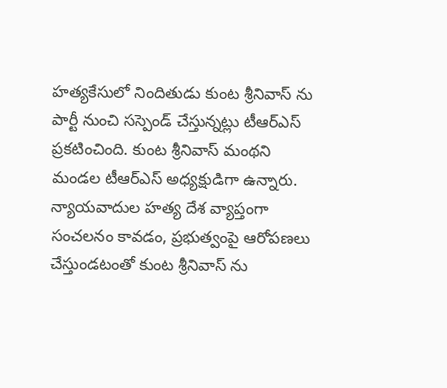హత్యకేసులో నిందితుడు కుంట శ్రీనివాస్ ను పార్టీ నుంచి సస్పెండ్ చేస్తున్నట్లు టీఆర్ఎస్ ప్రకటించింది. కుంట శ్రీనివాస్ మంథని మండల టీఆర్ఎస్ అధ్యక్షుడిగా ఉన్నారు. న్యాయవాదుల హత్య దేశ వ్యాప్తంగా సంచలనం కావడం, ప్రభుత్వంపై ఆరోపణలు చేస్తుండటంతో కుంట శ్రీనివాస్ ను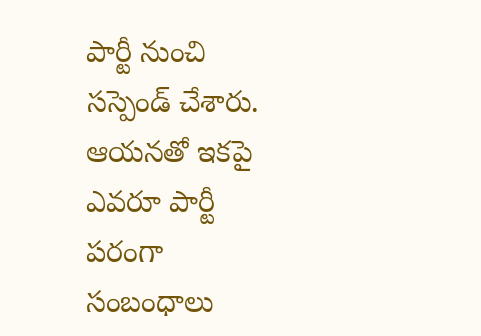పార్టీ నుంచి సస్పెండ్ చేశారు. ఆయనతో ఇకపై ఎవరూ పార్టీ పరంగా సంబంధాలు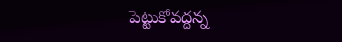పెట్టుకోవద్దన్న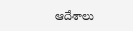ఆదేశాలు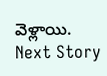వెళ్లాయి.
Next Story